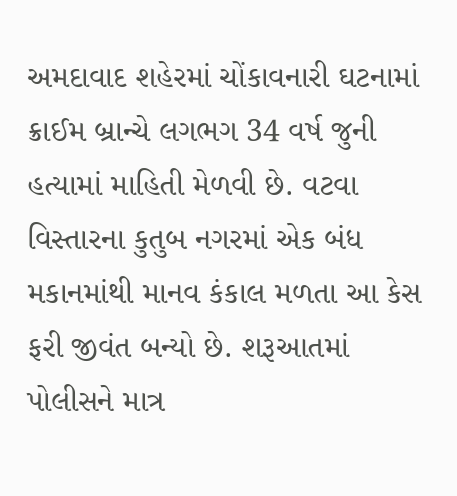અમદાવાદ શહેરમાં ચોંકાવનારી ઘટનામાં ક્રાઈમ બ્રાન્ચે લગભગ 34 વર્ષ જુની હત્યામાં માહિતી મેળવી છે. વટવા વિસ્તારના કુતુબ નગરમાં એક બંધ મકાનમાંથી માનવ કંકાલ મળતા આ કેસ ફરી જીવંત બન્યો છે. શરૂઆતમાં પોલીસને માત્ર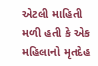એટલી માહિતી મળી હતી કે એક મહિલાનો મૃતદેહ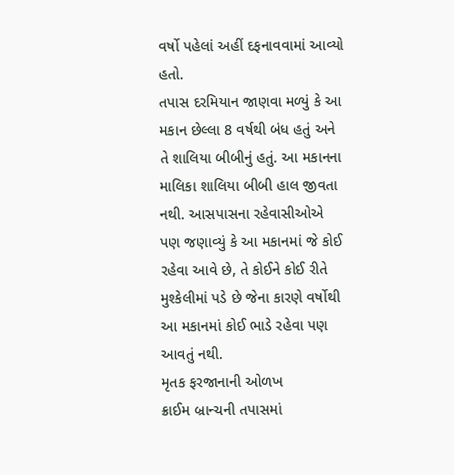વર્ષો પહેલાં અહીં દફનાવવામાં આવ્યો હતો.
તપાસ દરમિયાન જાણવા મળ્યું કે આ મકાન છેલ્લા 8 વર્ષથી બંધ હતું અને તે શાલિયા બીબીનું હતું. આ મકાનના માલિકા શાલિયા બીબી હાલ જીવતા નથી. આસપાસના રહેવાસીઓએ પણ જણાવ્યું કે આ મકાનમાં જે કોઈ રહેવા આવે છે, તે કોઈને કોઈ રીતે મુશ્કેલીમાં પડે છે જેના કારણે વર્ષોથી આ મકાનમાં કોઈ ભાડે રહેવા પણ આવતું નથી.
મૃતક ફરજાનાની ઓળખ
ક્રાઈમ બ્રાન્ચની તપાસમાં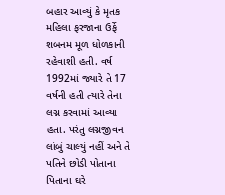બહાર આવ્યું કે મૃતક મહિલા ફરજાના ઉર્ફે શબનમ મૂળ ધોળકાની રહેવાશી હતી. વર્ષ 1992માં જ્યારે તે 17 વર્ષની હતી ત્યારે તેના લગ્ન કરવામાં આવ્યા હતા. પરંતુ લગ્નજીવન લાંબું ચાલ્યું નહીં અને તે પતિને છોડી પોતાના પિતાના ઘરે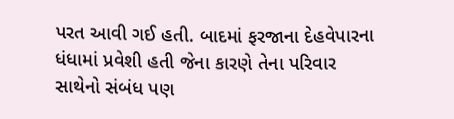પરત આવી ગઈ હતી. બાદમાં ફરજાના દેહવેપારના ધંધામાં પ્રવેશી હતી જેના કારણે તેના પરિવાર સાથેનો સંબંધ પણ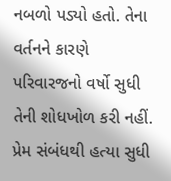નબળો પડ્યો હતો. તેના વર્તનને કારણે પરિવારજનો વર્ષો સુધી તેની શોધખોળ કરી નહીં.
પ્રેમ સંબંધથી હત્યા સુધી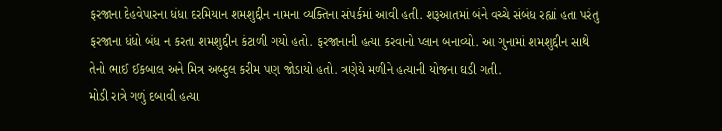ફરજાના દેહવેપારના ધંધા દરમિયાન શમશુદ્દીન નામના વ્યક્તિના સંપર્કમાં આવી હતી. શરૂઆતમાં બંને વચ્ચે સંબંધ રહ્યાં હતા પરંતુ ફરજાના ધંધો બંધ ન કરતા શમશુદ્દીન કંટાળી ગયો હતો. ફરજાનાની હત્યા કરવાનો પ્લાન બનાવ્યો. આ ગુનામાં શમશુદ્દીન સાથે તેનો ભાઈ ઈકબાલ અને મિત્ર અબ્દુલ કરીમ પણ જોડાયો હતો. ત્રણેયે મળીને હત્યાની યોજના ઘડી ગતી.
મોડી રાત્રે ગળું દબાવી હત્યા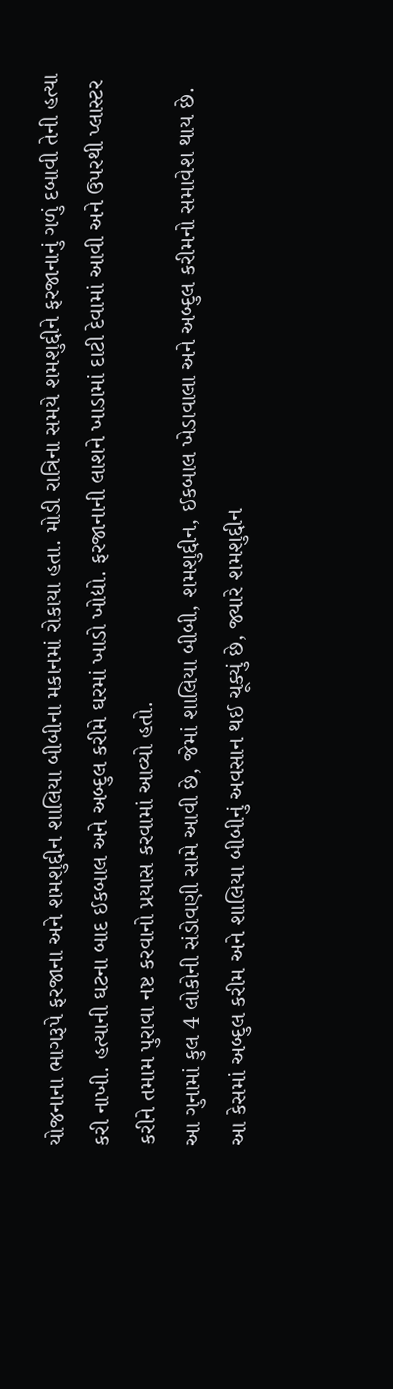યોજનાના ભાગરૂપે ફરજાના અને શમશુદ્દીન શાલિયા બીબીના મકાનમાં રોકાયા હતા. મોડી રાત્રિના સમયે શમશુદ્દીને ફરજાનાનું ગળું દબાવી તેની હત્યા કરી નાખી. હત્યાની ઘટના બાદ ઈકબાલ અને અબ્દુલ કરીમે ઘરમાં ખાડો ખોદ્યો. ફરજાનાની લાશને ખાડામાં દાટી દેવામાં આવી અને ઉપરથી પ્લાસ્ટર કરીને તમામ પુરાવા નષ્ટ કરવાનો પ્રયાસ કરવામાં આવ્યો હતો.
આ ગુનામાં કુલ 4 લોકોની સંડોવણી સામે આવી છે, જેમાં શાલિયા બીબી, શમશુદ્દીન, ઈકબાલ ખેડાવાલા અને અબ્દુલ કરીમનો સમાવેશ થાય છે. આ કેસમાં અબ્દુલ કરીમ અને શાલિયા બીબીનું અવસાન થઈ ચૂક્યું છે, જ્યારે શમશુદ્દીન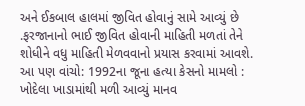અને ઈકબાલ હાલમાં જીવિત હોવાનું સામે આવ્યું છે .ફરજાનાનો ભાઈ જીવિત હોવાની માહિતી મળતાં તેને શોધીને વધુ માહિતી મેળવવાનો પ્રયાસ કરવામાં આવશે.
આ પણ વાંચો: 1992ના જૂના હત્યા કેસનો મામલો : ખોદેલા ખાડામાંથી મળી આવ્યું માનવ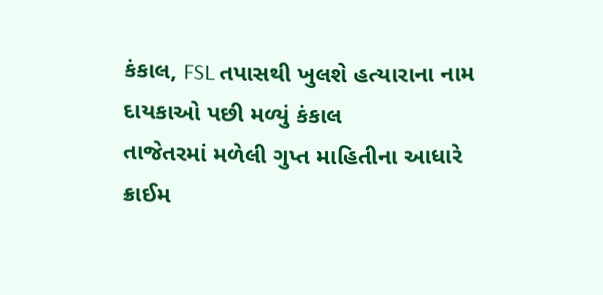કંકાલ, FSL તપાસથી ખુલશે હત્યારાના નામ
દાયકાઓ પછી મળ્યું કંકાલ
તાજેતરમાં મળેલી ગુપ્ત માહિતીના આધારે ક્રાઈમ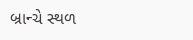બ્રાન્ચે સ્થળ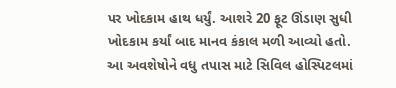પર ખોદકામ હાથ ધર્યું. આશરે 20 ફૂટ ઊંડાણ સુધી ખોદકામ કર્યાં બાદ માનવ કંકાલ મળી આવ્યો હતો. આ અવશેષોને વધુ તપાસ માટે સિવિલ હોસ્પિટલમાં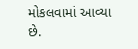મોકલવામાં આવ્યા છે.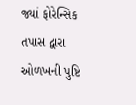જ્યાં ફોરેન્સિક તપાસ દ્વારા ઓળખની પુષ્ટિ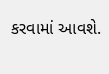કરવામાં આવશે.